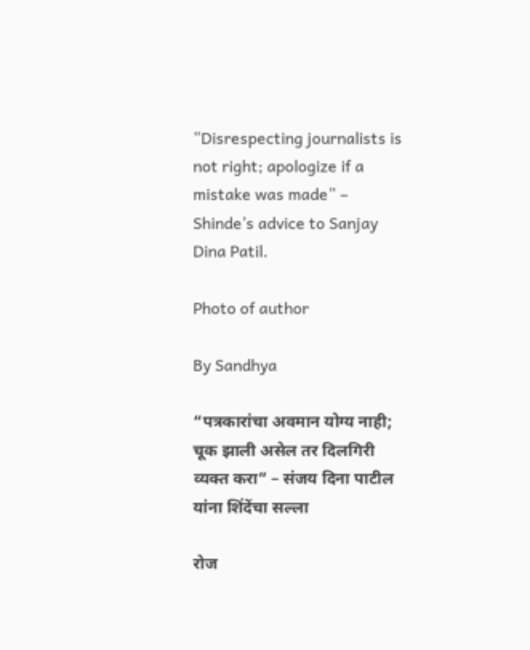“Disrespecting journalists is not right; apologize if a mistake was made” – Shinde’s advice to Sanjay Dina Patil.

Photo of author

By Sandhya

“पत्रकारांचा अवमान योग्य नाही; चूक झाली असेल तर दिलगिरी व्यक्त करा” – संजय दिना पाटील यांना शिंदेंचा सल्ला

रोज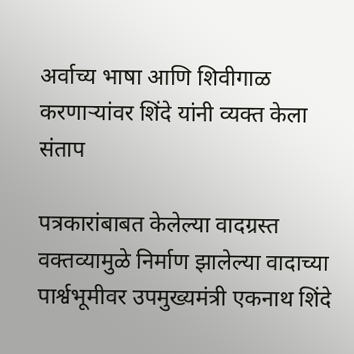अर्वाच्य भाषा आणि शिवीगाळ करणाऱ्यांवर शिंदे यांनी व्यक्त केला संताप

पत्रकारांबाबत केलेल्या वादग्रस्त वक्तव्यामुळे निर्माण झालेल्या वादाच्या पार्श्वभूमीवर उपमुख्यमंत्री एकनाथ शिंदे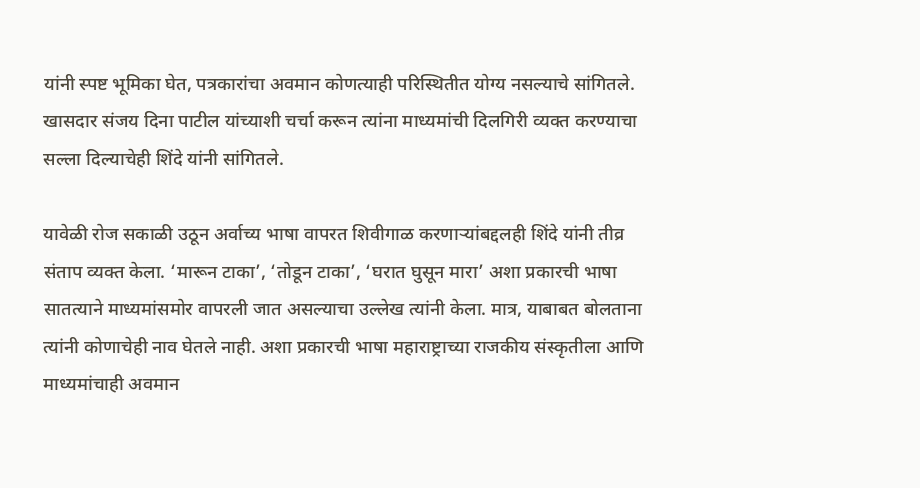यांनी स्पष्ट भूमिका घेत, पत्रकारांचा अवमान कोणत्याही परिस्थितीत योग्य नसल्याचे सांगितले. खासदार संजय दिना पाटील यांच्याशी चर्चा करून त्यांना माध्यमांची दिलगिरी व्यक्त करण्याचा सल्ला दिल्याचेही शिंदे यांनी सांगितले.

यावेळी रोज सकाळी उठून अर्वाच्य भाषा वापरत शिवीगाळ करणाऱ्यांबद्दलही शिंदे यांनी तीव्र संताप व्यक्त केला. ‘मारून टाका’, ‘तोडून टाका’, ‘घरात घुसून मारा’ अशा प्रकारची भाषा सातत्याने माध्यमांसमोर वापरली जात असल्याचा उल्लेख त्यांनी केला. मात्र, याबाबत बोलताना त्यांनी कोणाचेही नाव घेतले नाही. अशा प्रकारची भाषा महाराष्ट्राच्या राजकीय संस्कृतीला आणि माध्यमांचाही अवमान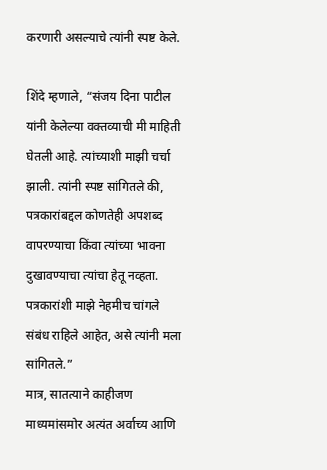करणारी असल्याचे त्यांनी स्पष्ट केले.

शिंदे म्हणाले, “संजय दिना पाटील यांनी केलेल्या वक्तव्याची मी माहिती घेतली आहे. त्यांच्याशी माझी चर्चा झाली. त्यांनी स्पष्ट सांगितले की, पत्रकारांबद्दल कोणतेही अपशब्द वापरण्याचा किंवा त्यांच्या भावना दुखावण्याचा त्यांचा हेतू नव्हता. पत्रकारांशी माझे नेहमीच चांगले संबंध राहिले आहेत, असे त्यांनी मला सांगितले.”
मात्र, सातत्याने काहीजण माध्यमांसमोर अत्यंत अर्वाच्य आणि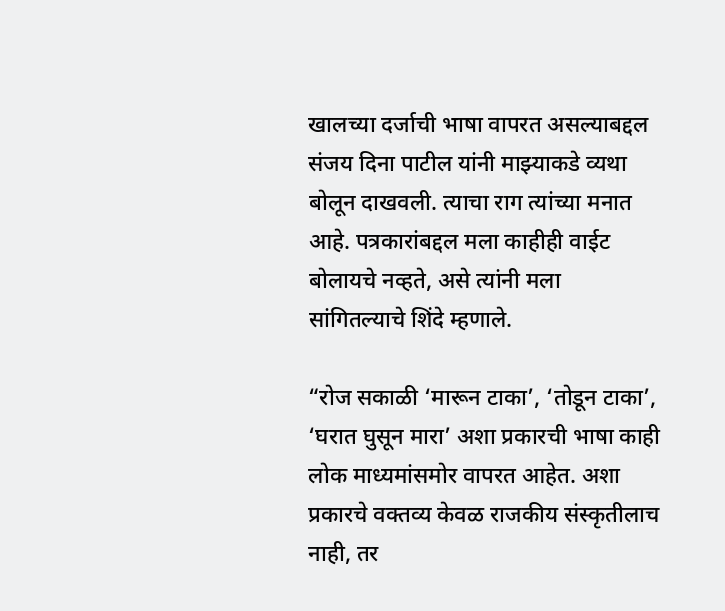खालच्या दर्जाची भाषा वापरत असल्याबद्दल संजय दिना पाटील यांनी माझ्याकडे व्यथा बोलून दाखवली. त्याचा राग त्यांच्या मनात आहे. पत्रकारांबद्दल मला काहीही वाईट बोलायचे नव्हते, असे त्यांनी मला सांगितल्याचे शिंदे म्हणाले.

“रोज सकाळी ‘मारून टाका’, ‘तोडून टाका’, ‘घरात घुसून मारा’ अशा प्रकारची भाषा काही लोक माध्यमांसमोर वापरत आहेत. अशा प्रकारचे वक्तव्य केवळ राजकीय संस्कृतीलाच नाही, तर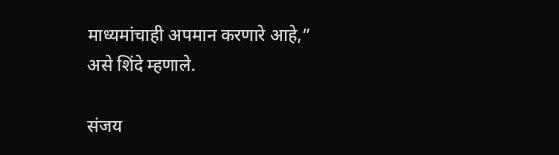माध्यमांचाही अपमान करणारे आहे,” असे शिंदे म्हणाले.

संजय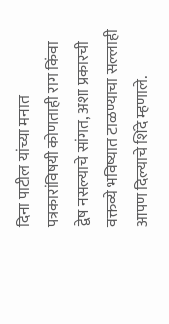दिना पाटील यांच्या मनात पत्रकारांविषयी कोणताही राग किंवा द्वेष नसल्याचे सांगत, अशा प्रकारची वक्तव्ये भविष्यात टाळण्याचा सल्लाही आपण दिल्याचे शिंदे म्हणाले.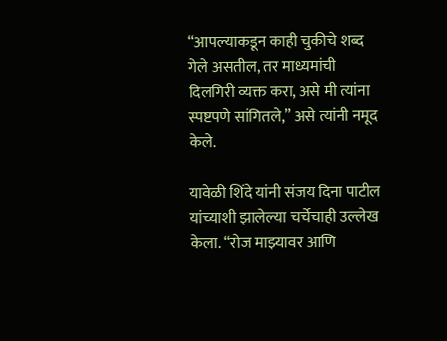“आपल्याकडून काही चुकीचे शब्द गेले असतील, तर माध्यमांची दिलगिरी व्यक्त करा, असे मी त्यांना स्पष्टपणे सांगितले,” असे त्यांनी नमूद केले.

यावेळी शिंदे यांनी संजय दिना पाटील यांच्याशी झालेल्या चर्चेचाही उल्लेख केला. “रोज माझ्यावर आणि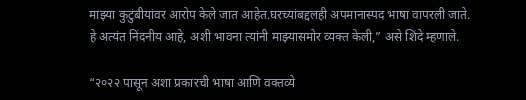माझ्या कुटुंबीयांवर आरोप केले जात आहेत.घरच्यांबद्दलही अपमानास्पद भाषा वापरली जाते. हे अत्यंत निंदनीय आहे, अशी भावना त्यांनी माझ्यासमोर व्यक्त केली,” असे शिंदे म्हणाले.

“२०२२ पासून अशा प्रकारची भाषा आणि वक्तव्ये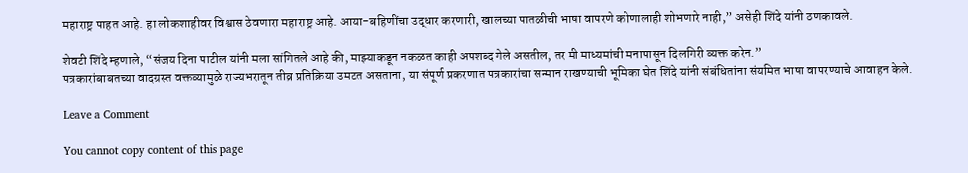महाराष्ट्र पाहत आहे. हा लोकशाहीवर विश्वास ठेवणारा महाराष्ट्र आहे. आया-बहिणींचा उद्धार करणारी, खालच्या पातळीची भाषा वापरणे कोणालाही शोभणारे नाही,” असेही शिंदे यांनी ठणकावले.

शेवटी शिंदे म्हणाले, “संजय दिना पाटील यांनी मला सांगितले आहे की, माझ्याकडून नकळत काही अपशब्द गेले असतील, तर मी माध्यमांची मनापासून दिलगिरी व्यक्त करेन.”
पत्रकारांबाबतच्या वादग्रस्त वक्तव्यामुळे राज्यभरातून तीव्र प्रतिक्रिया उमटत असताना, या संपूर्ण प्रकरणात पत्रकारांचा सन्मान राखण्याची भूमिका घेत शिंदे यांनी संबंधितांना संयमित भाषा वापरण्याचे आवाहन केले.

Leave a Comment

You cannot copy content of this page